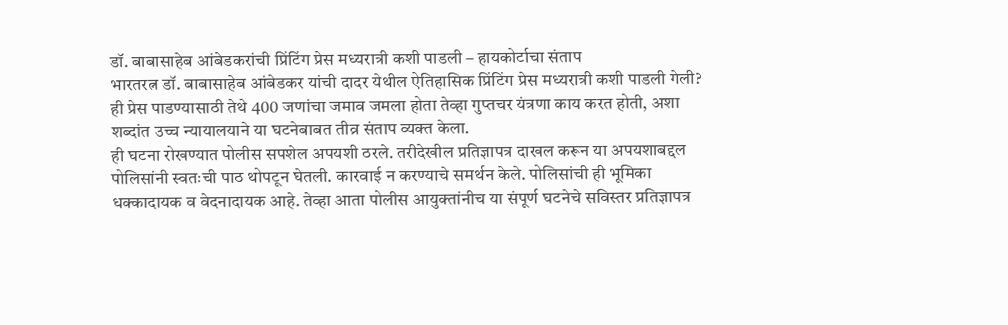डॉ. बाबासाहेब आंबेडकरांची प्रिंटिंग प्रेस मध्यरात्री कशी पाडली – हायकोर्टाचा संताप
भारतरत्न डॉ. बाबासाहेब आंबेडकर यांची दादर येथील ऐतिहासिक प्रिंटिंग प्रेस मध्यरात्री कशी पाडली गेली? ही प्रेस पाडण्यासाठी तेथे 400 जणांचा जमाव जमला होता तेव्हा गुप्तचर यंत्रणा काय करत होती, अशा शब्दांत उच्च न्यायालयाने या घटनेबाबत तीव्र संताप व्यक्त केला.
ही घटना रोखण्यात पोलीस सपशेल अपयशी ठरले. तरीदेखील प्रतिज्ञापत्र दाखल करून या अपयशाबद्दल पोलिसांनी स्वतःची पाठ थोपटून घेतली. कारवाई न करण्याचे समर्थन केले. पोलिसांची ही भूमिका धक्कादायक व वेदनादायक आहे. तेव्हा आता पोलीस आयुक्तांनीच या संपूर्ण घटनेचे सविस्तर प्रतिज्ञापत्र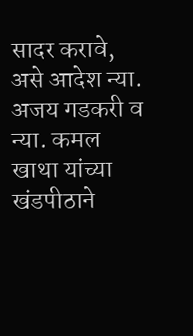सादर करावे, असे आदेश न्या. अजय गडकरी व न्या. कमल खाथा यांच्या खंडपीठाने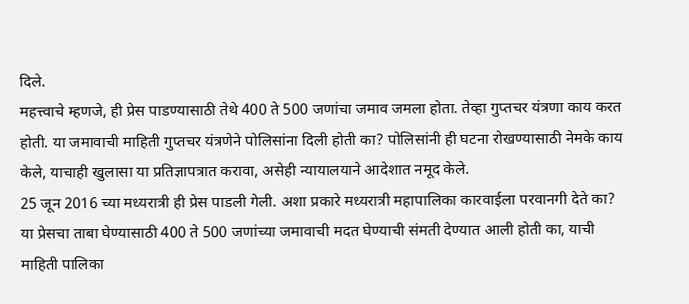दिले.
महत्त्वाचे म्हणजे, ही प्रेस पाडण्यासाठी तेथे 400 ते 500 जणांचा जमाव जमला होता. तेव्हा गुप्तचर यंत्रणा काय करत होती. या जमावाची माहिती गुप्तचर यंत्रणेने पोलिसांना दिली होती का? पोलिसांनी ही घटना रोखण्यासाठी नेमके काय केले, याचाही खुलासा या प्रतिज्ञापत्रात करावा, असेही न्यायालयाने आदेशात नमूद केले.
25 जून 2016 च्या मध्यरात्री ही प्रेस पाडली गेली. अशा प्रकारे मध्यरात्री महापालिका कारवाईला परवानगी देते का? या प्रेसचा ताबा घेण्यासाठी 400 ते 500 जणांच्या जमावाची मदत घेण्याची संमती देण्यात आली होती का, याची माहिती पालिका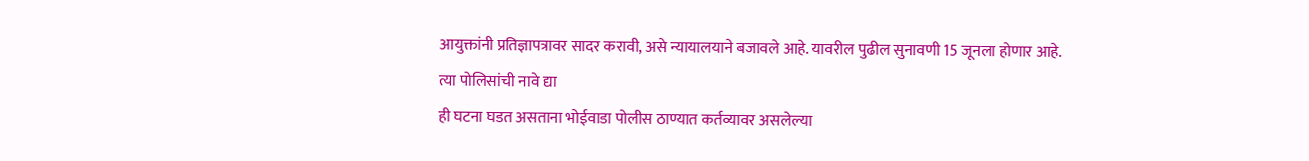आयुक्तांनी प्रतिज्ञापत्रावर सादर करावी, असे न्यायालयाने बजावले आहे. यावरील पुढील सुनावणी 15 जूनला होणार आहे.
त्या पोलिसांची नावे द्या
ही घटना घडत असताना भोईवाडा पोलीस ठाण्यात कर्तव्यावर असलेल्या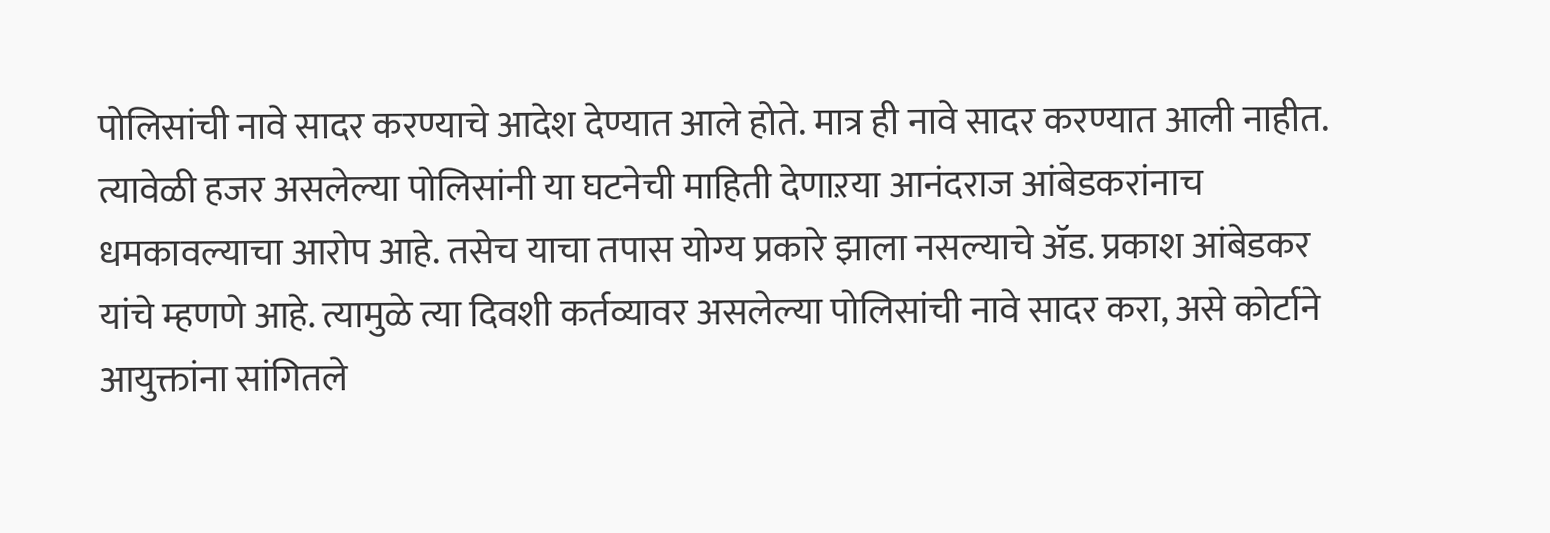पोलिसांची नावे सादर करण्याचे आदेश देण्यात आले होते. मात्र ही नावे सादर करण्यात आली नाहीत. त्यावेळी हजर असलेल्या पोलिसांनी या घटनेची माहिती देणाऱया आनंदराज आंबेडकरांनाच धमकावल्याचा आरोप आहे. तसेच याचा तपास योग्य प्रकारे झाला नसल्याचे ॲड. प्रकाश आंबेडकर यांचे म्हणणे आहे. त्यामुळे त्या दिवशी कर्तव्यावर असलेल्या पोलिसांची नावे सादर करा, असे कोर्टाने आयुक्तांना सांगितले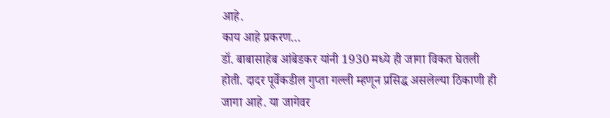आहे.
काय आहे प्रकरण…
डॉ. बाबासाहेब आंबेडकर यांनी 1930 मध्ये ही जागा विकत घेतली होती. दादर पूर्वेकडील गुप्ता गल्ली म्हणून प्रसिद्ध असलेल्या ठिकाणी ही जागा आहे. या जागेवर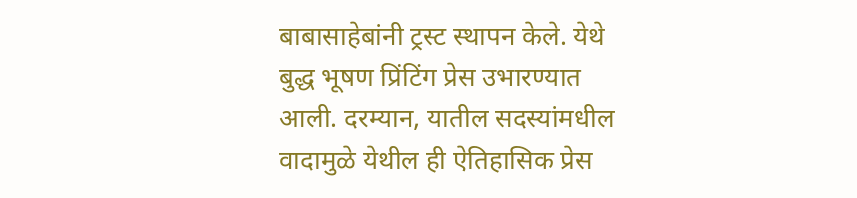बाबासाहेबांनी ट्रस्ट स्थापन केले. येथे बुद्ध भूषण प्रिंटिंग प्रेस उभारण्यात आली. दरम्यान, यातील सदस्यांमधील वादामुळे येथील ही ऐतिहासिक प्रेस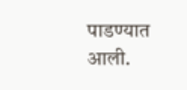पाडण्यात आली.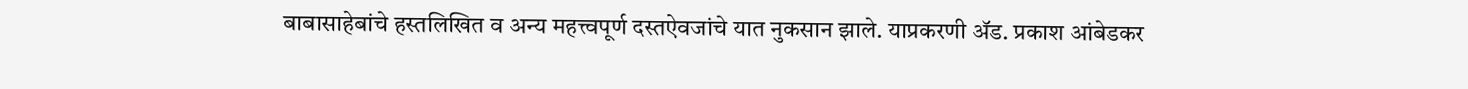बाबासाहेबांचे हस्तलिखित व अन्य महत्त्वपूर्ण दस्तऐवजांचे यात नुकसान झाले. याप्रकरणी ॲड. प्रकाश आंबेडकर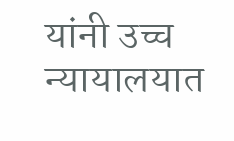यांनी उच्च न्यायालयात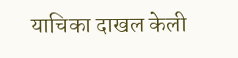याचिका दाखल केली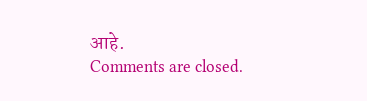आहे.
Comments are closed.